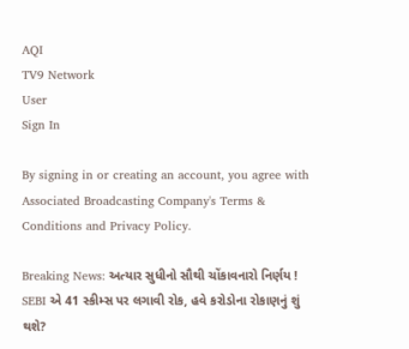AQI
TV9 Network
User
Sign In

By signing in or creating an account, you agree with Associated Broadcasting Company's Terms & Conditions and Privacy Policy.

Breaking News: અત્યાર સુધીનો સૌથી ચોંકાવનારો નિર્ણય ! SEBI એ 41 સ્કીમ્સ પર લગાવી રોક, હવે કરોડોના રોકાણનું શું થશે?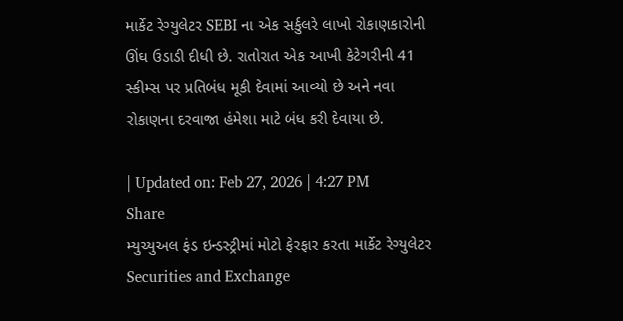માર્કેટ રેગ્યુલેટર SEBI ના એક સર્કુલરે લાખો રોકાણકારોની ઊંઘ ઉડાડી દીધી છે. રાતોરાત એક આખી કેટેગરીની 41 સ્કીમ્સ પર પ્રતિબંધ મૂકી દેવામાં આવ્યો છે અને નવા રોકાણના દરવાજા હંમેશા માટે બંધ કરી દેવાયા છે.

| Updated on: Feb 27, 2026 | 4:27 PM
Share
મ્યુચ્યુઅલ ફંડ ઇન્ડસ્ટ્રીમાં મોટો ફેરફાર કરતા માર્કેટ રેગ્યુલેટર Securities and Exchange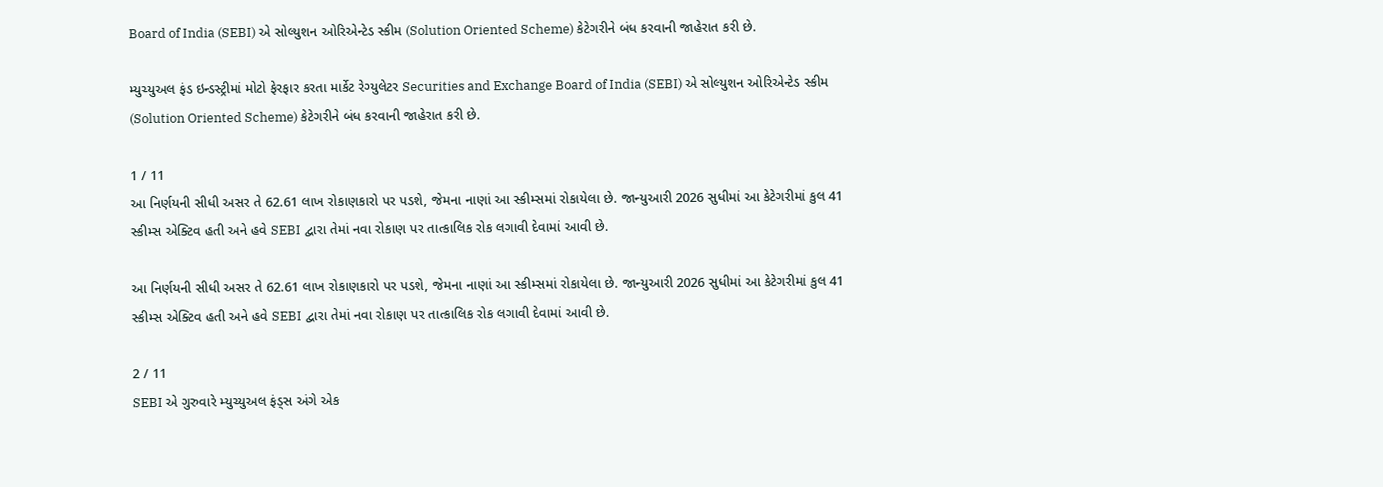Board of India (SEBI) એ સોલ્યુશન ઓરિએન્ટેડ સ્કીમ (Solution Oriented Scheme) કેટેગરીને બંધ કરવાની જાહેરાત કરી છે.

મ્યુચ્યુઅલ ફંડ ઇન્ડસ્ટ્રીમાં મોટો ફેરફાર કરતા માર્કેટ રેગ્યુલેટર Securities and Exchange Board of India (SEBI) એ સોલ્યુશન ઓરિએન્ટેડ સ્કીમ (Solution Oriented Scheme) કેટેગરીને બંધ કરવાની જાહેરાત કરી છે.

1 / 11
આ નિર્ણયની સીધી અસર તે 62.61 લાખ રોકાણકારો પર પડશે, જેમના નાણાં આ સ્કીમ્સમાં રોકાયેલા છે. જાન્યુઆરી 2026 સુધીમાં આ કેટેગરીમાં કુલ 41 સ્કીમ્સ એક્ટિવ હતી અને હવે SEBI દ્વારા તેમાં નવા રોકાણ પર તાત્કાલિક રોક લગાવી દેવામાં આવી છે.

આ નિર્ણયની સીધી અસર તે 62.61 લાખ રોકાણકારો પર પડશે, જેમના નાણાં આ સ્કીમ્સમાં રોકાયેલા છે. જાન્યુઆરી 2026 સુધીમાં આ કેટેગરીમાં કુલ 41 સ્કીમ્સ એક્ટિવ હતી અને હવે SEBI દ્વારા તેમાં નવા રોકાણ પર તાત્કાલિક રોક લગાવી દેવામાં આવી છે.

2 / 11
SEBI એ ગુરુવારે મ્યુચ્યુઅલ ફંડ્સ અંગે એક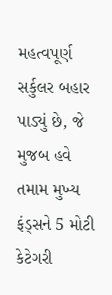મહત્વપૂર્ણ સર્કુલર બહાર પાડ્યું છે, જે મુજબ હવે તમામ મુખ્ય ફંડ્સને 5 મોટી કેટેગરી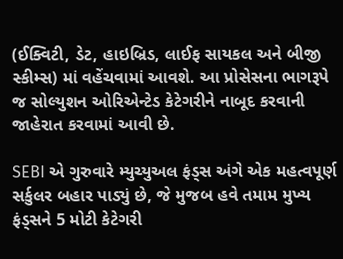(ઈક્વિટી, ડેટ, હાઇબ્રિડ, લાઈફ સાયકલ અને બીજી સ્કીમ્સ) માં વહેંચવામાં આવશે. આ પ્રોસેસના ભાગરૂપે જ સોલ્યુશન ઓરિએન્ટેડ કેટેગરીને નાબૂદ કરવાની જાહેરાત કરવામાં આવી છે.

SEBI એ ગુરુવારે મ્યુચ્યુઅલ ફંડ્સ અંગે એક મહત્વપૂર્ણ સર્કુલર બહાર પાડ્યું છે, જે મુજબ હવે તમામ મુખ્ય ફંડ્સને 5 મોટી કેટેગરી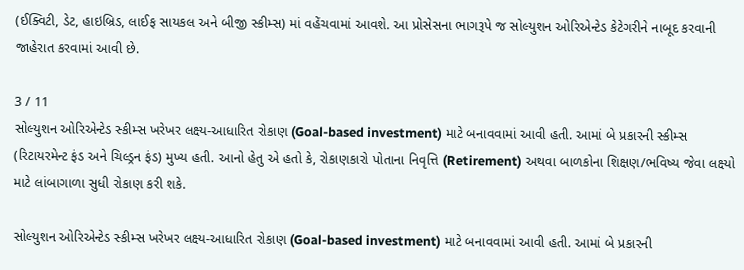(ઈક્વિટી, ડેટ, હાઇબ્રિડ, લાઈફ સાયકલ અને બીજી સ્કીમ્સ) માં વહેંચવામાં આવશે. આ પ્રોસેસના ભાગરૂપે જ સોલ્યુશન ઓરિએન્ટેડ કેટેગરીને નાબૂદ કરવાની જાહેરાત કરવામાં આવી છે.

3 / 11
સોલ્યુશન ઓરિએન્ટેડ સ્કીમ્સ ખરેખર લક્ષ્ય-આધારિત રોકાણ (Goal-based investment) માટે બનાવવામાં આવી હતી. આમાં બે પ્રકારની સ્કીમ્સ (રિટાયરમેન્ટ ફંડ અને ચિલ્ડ્રન ફંડ) મુખ્ય હતી. આનો હેતુ એ હતો કે, રોકાણકારો પોતાના નિવૃત્તિ (Retirement) અથવા બાળકોના શિક્ષણ/ભવિષ્ય જેવા લક્ષ્યો માટે લાંબાગાળા સુધી રોકાણ કરી શકે.

સોલ્યુશન ઓરિએન્ટેડ સ્કીમ્સ ખરેખર લક્ષ્ય-આધારિત રોકાણ (Goal-based investment) માટે બનાવવામાં આવી હતી. આમાં બે પ્રકારની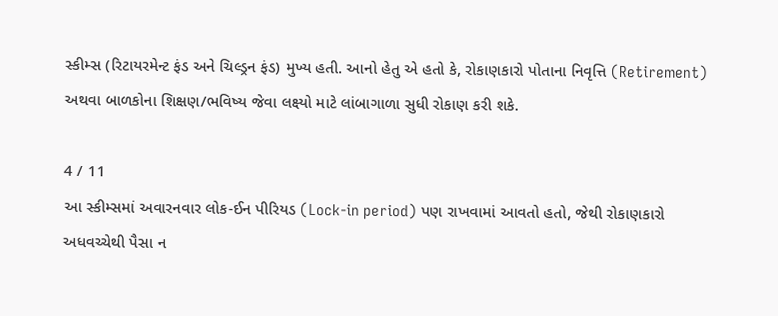સ્કીમ્સ (રિટાયરમેન્ટ ફંડ અને ચિલ્ડ્રન ફંડ) મુખ્ય હતી. આનો હેતુ એ હતો કે, રોકાણકારો પોતાના નિવૃત્તિ (Retirement) અથવા બાળકોના શિક્ષણ/ભવિષ્ય જેવા લક્ષ્યો માટે લાંબાગાળા સુધી રોકાણ કરી શકે.

4 / 11
આ સ્કીમ્સમાં અવારનવાર લોક-ઈન પીરિયડ (Lock-in period) પણ રાખવામાં આવતો હતો, જેથી રોકાણકારો અધવચ્ચેથી પૈસા ન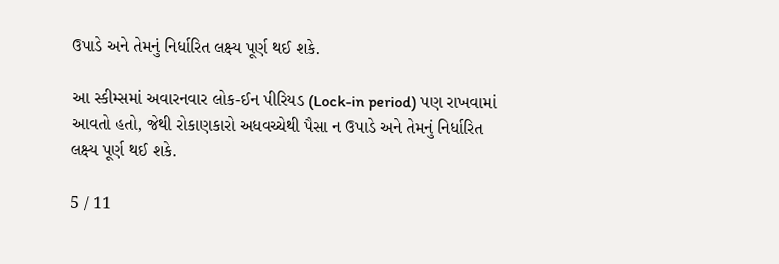ઉપાડે અને તેમનું નિર્ધારિત લક્ષ્ય પૂર્ણ થઈ શકે.

આ સ્કીમ્સમાં અવારનવાર લોક-ઈન પીરિયડ (Lock-in period) પણ રાખવામાં આવતો હતો, જેથી રોકાણકારો અધવચ્ચેથી પૈસા ન ઉપાડે અને તેમનું નિર્ધારિત લક્ષ્ય પૂર્ણ થઈ શકે.

5 / 11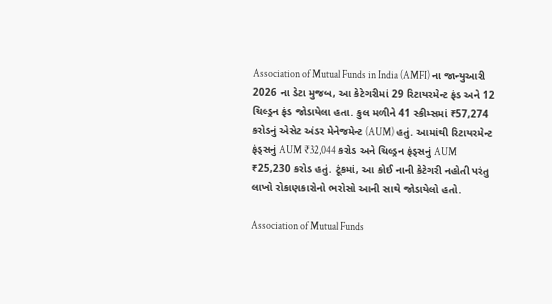Association of Mutual Funds in India (AMFI) ના જાન્યુઆરી 2026 ના ડેટા મુજબ, આ કેટેગરીમાં 29 રિટાયરમેન્ટ ફંડ અને 12 ચિલ્ડ્રન ફંડ જોડાયેલા હતા. કુલ મળીને 41 સ્કીમ્સમાં ₹57,274 કરોડનું એસેટ અંડર મેનેજમેન્ટ (AUM) હતું. આમાંથી રિટાયરમેન્ટ ફંડ્સનું AUM ₹32,044 કરોડ અને ચિલ્ડ્રન ફંડ્સનું AUM ₹25,230 કરોડ હતું. ટૂંકમાં, આ કોઈ નાની કેટેગરી નહોતી પરંતુ લાખો રોકાણકારોનો ભરોસો આની સાથે જોડાયેલો હતો.

Association of Mutual Funds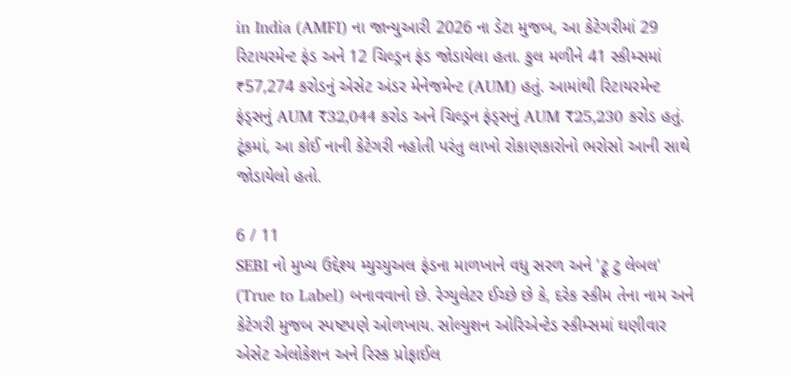in India (AMFI) ના જાન્યુઆરી 2026 ના ડેટા મુજબ, આ કેટેગરીમાં 29 રિટાયરમેન્ટ ફંડ અને 12 ચિલ્ડ્રન ફંડ જોડાયેલા હતા. કુલ મળીને 41 સ્કીમ્સમાં ₹57,274 કરોડનું એસેટ અંડર મેનેજમેન્ટ (AUM) હતું. આમાંથી રિટાયરમેન્ટ ફંડ્સનું AUM ₹32,044 કરોડ અને ચિલ્ડ્રન ફંડ્સનું AUM ₹25,230 કરોડ હતું. ટૂંકમાં, આ કોઈ નાની કેટેગરી નહોતી પરંતુ લાખો રોકાણકારોનો ભરોસો આની સાથે જોડાયેલો હતો.

6 / 11
SEBI નો મુખ્ય ઉદ્દેશ્ય મ્યુચ્યુઅલ ફંડના માળખાને વધુ સરળ અને 'ટ્રૂ ટુ લેબલ' (True to Label) બનાવવાનો છે. રેગ્યુલેટર ઈચ્છે છે કે, દરેક સ્કીમ તેના નામ અને કેટેગરી મુજબ સ્પષ્ટપણે ઓળખાય. સોલ્યુશન ઓરિએન્ટેડ સ્કીમ્સમાં ઘણીવાર એસેટ એલોકેશન અને રિસ્ક પ્રોફાઈલ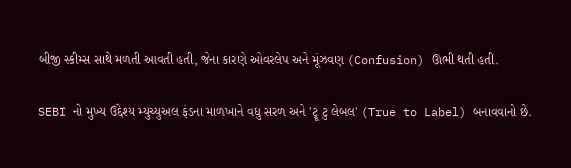બીજી સ્કીમ્સ સાથે મળતી આવતી હતી, જેના કારણે ઓવરલેપ અને મૂંઝવણ (Confusion) ઊભી થતી હતી.

SEBI નો મુખ્ય ઉદ્દેશ્ય મ્યુચ્યુઅલ ફંડના માળખાને વધુ સરળ અને 'ટ્રૂ ટુ લેબલ' (True to Label) બનાવવાનો છે.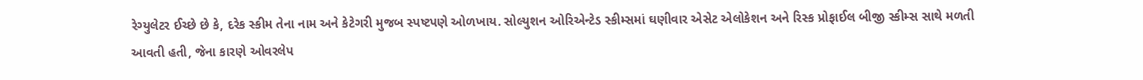રેગ્યુલેટર ઈચ્છે છે કે, દરેક સ્કીમ તેના નામ અને કેટેગરી મુજબ સ્પષ્ટપણે ઓળખાય. સોલ્યુશન ઓરિએન્ટેડ સ્કીમ્સમાં ઘણીવાર એસેટ એલોકેશન અને રિસ્ક પ્રોફાઈલ બીજી સ્કીમ્સ સાથે મળતી આવતી હતી, જેના કારણે ઓવરલેપ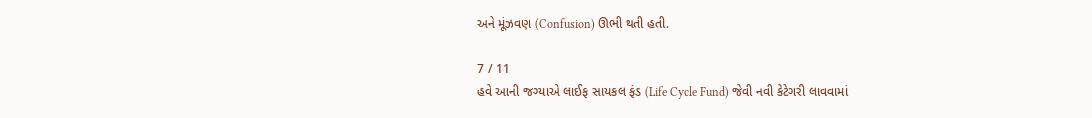અને મૂંઝવણ (Confusion) ઊભી થતી હતી.

7 / 11
હવે આની જગ્યાએ લાઈફ સાયકલ ફંડ (Life Cycle Fund) જેવી નવી કેટેગરી લાવવામાં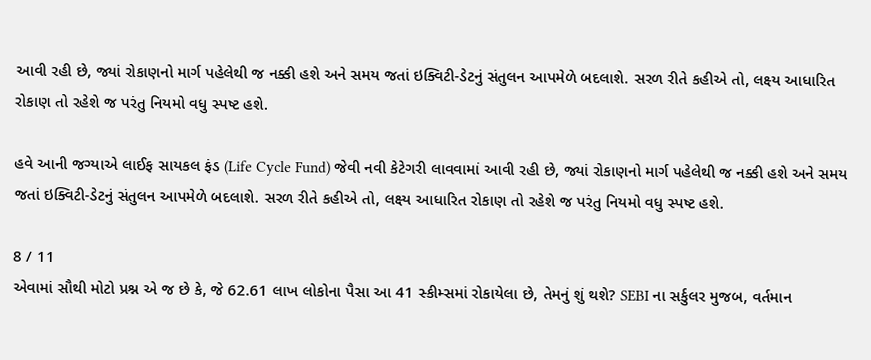આવી રહી છે, જ્યાં રોકાણનો માર્ગ પહેલેથી જ નક્કી હશે અને સમય જતાં ઇક્વિટી-ડેટનું સંતુલન આપમેળે બદલાશે. સરળ રીતે કહીએ તો, લક્ષ્ય આધારિત રોકાણ તો રહેશે જ પરંતુ નિયમો વધુ સ્પષ્ટ હશે.

હવે આની જગ્યાએ લાઈફ સાયકલ ફંડ (Life Cycle Fund) જેવી નવી કેટેગરી લાવવામાં આવી રહી છે, જ્યાં રોકાણનો માર્ગ પહેલેથી જ નક્કી હશે અને સમય જતાં ઇક્વિટી-ડેટનું સંતુલન આપમેળે બદલાશે. સરળ રીતે કહીએ તો, લક્ષ્ય આધારિત રોકાણ તો રહેશે જ પરંતુ નિયમો વધુ સ્પષ્ટ હશે.

8 / 11
એવામાં સૌથી મોટો પ્રશ્ન એ જ છે કે, જે 62.61 લાખ લોકોના પૈસા આ 41 સ્કીમ્સમાં રોકાયેલા છે, તેમનું શું થશે? SEBI ના સર્કુલર મુજબ, વર્તમાન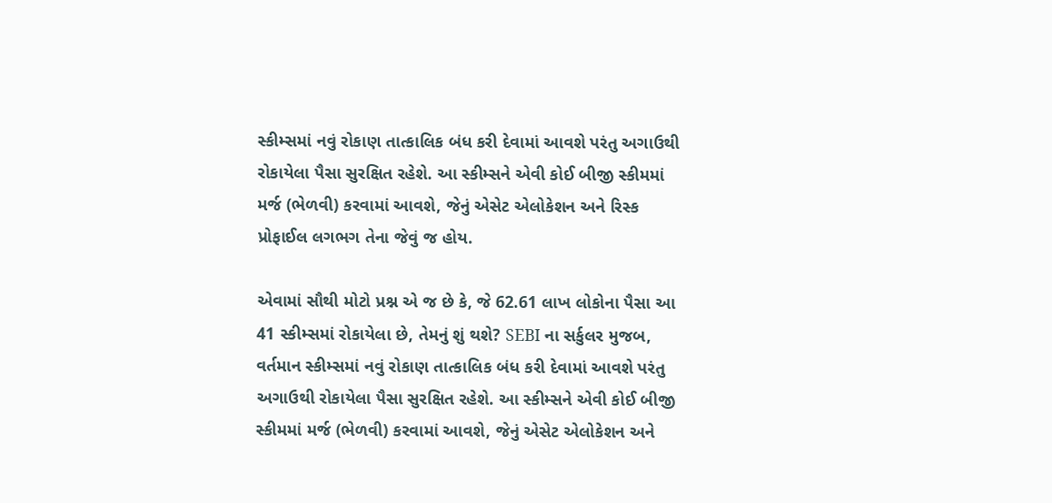સ્કીમ્સમાં નવું રોકાણ તાત્કાલિક બંધ કરી દેવામાં આવશે પરંતુ અગાઉથી રોકાયેલા પૈસા સુરક્ષિત રહેશે. આ સ્કીમ્સને એવી કોઈ બીજી સ્કીમમાં મર્જ (ભેળવી) કરવામાં આવશે, જેનું એસેટ એલોકેશન અને રિસ્ક પ્રોફાઈલ લગભગ તેના જેવું જ હોય.

એવામાં સૌથી મોટો પ્રશ્ન એ જ છે કે, જે 62.61 લાખ લોકોના પૈસા આ 41 સ્કીમ્સમાં રોકાયેલા છે, તેમનું શું થશે? SEBI ના સર્કુલર મુજબ, વર્તમાન સ્કીમ્સમાં નવું રોકાણ તાત્કાલિક બંધ કરી દેવામાં આવશે પરંતુ અગાઉથી રોકાયેલા પૈસા સુરક્ષિત રહેશે. આ સ્કીમ્સને એવી કોઈ બીજી સ્કીમમાં મર્જ (ભેળવી) કરવામાં આવશે, જેનું એસેટ એલોકેશન અને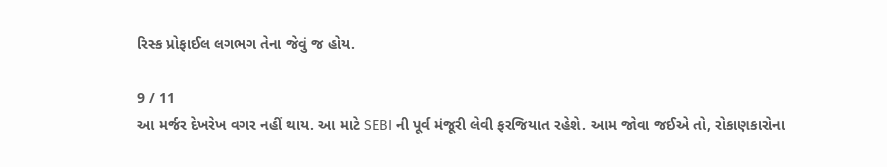રિસ્ક પ્રોફાઈલ લગભગ તેના જેવું જ હોય.

9 / 11
આ મર્જર દેખરેખ વગર નહીં થાય. આ માટે SEBI ની પૂર્વ મંજૂરી લેવી ફરજિયાત રહેશે. આમ જોવા જઈએ તો, રોકાણકારોના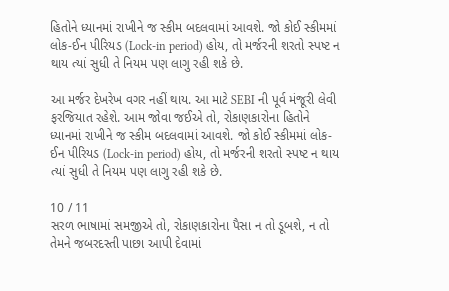હિતોને ધ્યાનમાં રાખીને જ સ્કીમ બદલવામાં આવશે. જો કોઈ સ્કીમમાં લોક-ઈન પીરિયડ (Lock-in period) હોય, તો મર્જરની શરતો સ્પષ્ટ ન થાય ત્યાં સુધી તે નિયમ પણ લાગુ રહી શકે છે.

આ મર્જર દેખરેખ વગર નહીં થાય. આ માટે SEBI ની પૂર્વ મંજૂરી લેવી ફરજિયાત રહેશે. આમ જોવા જઈએ તો, રોકાણકારોના હિતોને ધ્યાનમાં રાખીને જ સ્કીમ બદલવામાં આવશે. જો કોઈ સ્કીમમાં લોક-ઈન પીરિયડ (Lock-in period) હોય, તો મર્જરની શરતો સ્પષ્ટ ન થાય ત્યાં સુધી તે નિયમ પણ લાગુ રહી શકે છે.

10 / 11
સરળ ભાષામાં સમજીએ તો, રોકાણકારોના પૈસા ન તો ડૂબશે, ન તો તેમને જબરદસ્તી પાછા આપી દેવામાં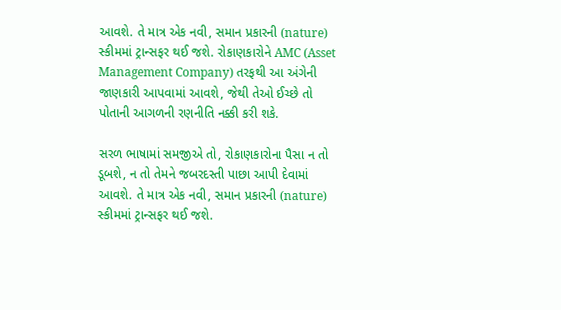આવશે. તે માત્ર એક નવી, સમાન પ્રકારની (nature) સ્કીમમાં ટ્રાન્સફર થઈ જશે. રોકાણકારોને AMC (Asset Management Company) તરફથી આ અંગેની જાણકારી આપવામાં આવશે, જેથી તેઓ ઈચ્છે તો પોતાની આગળની રણનીતિ નક્કી કરી શકે.

સરળ ભાષામાં સમજીએ તો, રોકાણકારોના પૈસા ન તો ડૂબશે, ન તો તેમને જબરદસ્તી પાછા આપી દેવામાં આવશે. તે માત્ર એક નવી, સમાન પ્રકારની (nature) સ્કીમમાં ટ્રાન્સફર થઈ જશે.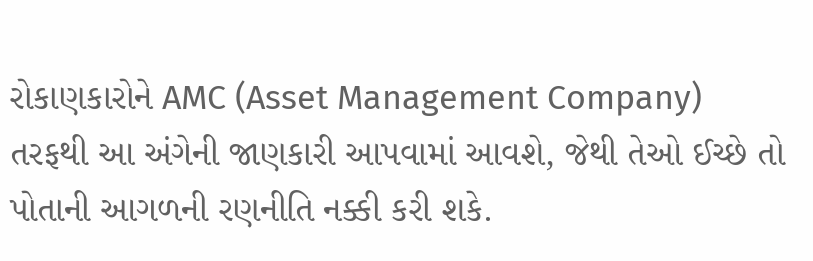રોકાણકારોને AMC (Asset Management Company) તરફથી આ અંગેની જાણકારી આપવામાં આવશે, જેથી તેઓ ઈચ્છે તો પોતાની આગળની રણનીતિ નક્કી કરી શકે.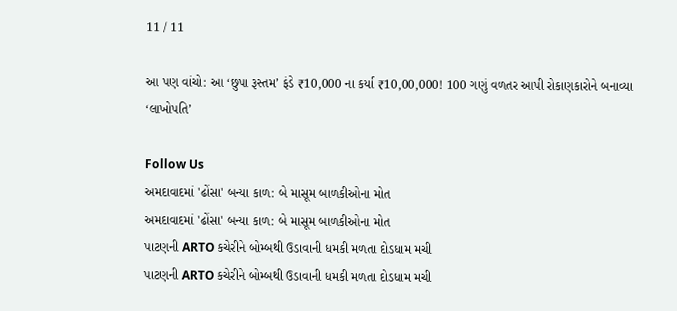11 / 11

આ પણ વાંચો: આ ‘છુપા રૂસ્તમ’ ફંડે ₹10,000 ના કર્યા ₹10,00,000! 100 ગણું વળતર આપી રોકાણકારોને બનાવ્યા ‘લાખોપતિ’

Follow Us
અમદાવાદમાં 'ઢોંસા' બન્યા કાળ: બે માસૂમ બાળકીઓના મોત
અમદાવાદમાં 'ઢોંસા' બન્યા કાળ: બે માસૂમ બાળકીઓના મોત
પાટણની ARTO કચેરીને બોમ્બથી ઉડાવાની ધમકી મળતા દોડધામ મચી
પાટણની ARTO કચેરીને બોમ્બથી ઉડાવાની ધમકી મળતા દોડધામ મચી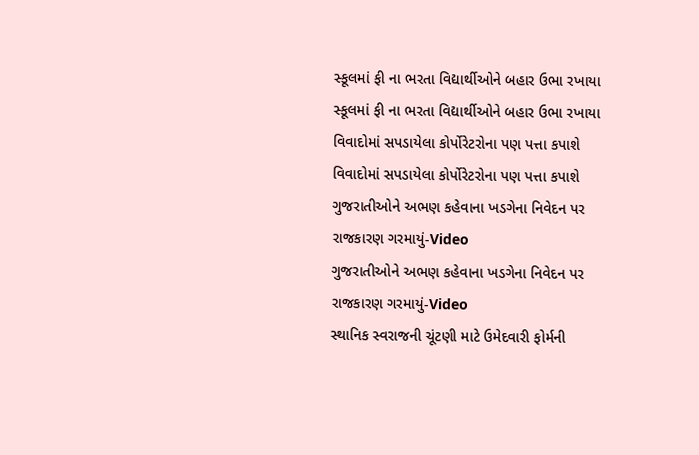સ્કૂલમાં ફી ના ભરતા વિદ્યાર્થીઓને બહાર ઉભા રખાયા
સ્કૂલમાં ફી ના ભરતા વિદ્યાર્થીઓને બહાર ઉભા રખાયા
વિવાદોમાં સપડાયેલા કોર્પોરેટરોના પણ પત્તા કપાશે
વિવાદોમાં સપડાયેલા કોર્પોરેટરોના પણ પત્તા કપાશે
ગુજરાતીઓને અભણ કહેવાના ખડગેના નિવેદન પર રાજકારણ ગરમાયું-Video
ગુજરાતીઓને અભણ કહેવાના ખડગેના નિવેદન પર રાજકારણ ગરમાયું-Video
સ્થાનિક સ્વરાજની ચૂંટણી માટે ઉમેદવારી ફોર્મની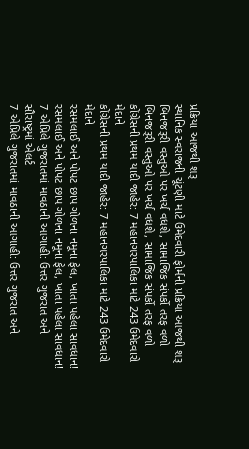પ્રક્રિયા આજથી શરૂ
સ્થાનિક સ્વરાજની ચૂંટણી માટે ઉમેદવારી ફોર્મની પ્રક્રિયા આજથી શરૂ
બિનજરૂરી વસ્તુઓ પર ખર્ચ વધશે, સામાજિક સંપર્કો તરફ વળો
બિનજરૂરી વસ્તુઓ પર ખર્ચ વધશે, સામાજિક સંપર્કો તરફ વળો
કોંગ્રેસની પ્રથમ યાદી જાહેર: 7 મહાનગરપાલિકા માટે 243 ઉમેદવારો મેદાને
કોંગ્રેસની પ્રથમ યાદી જાહેર: 7 મહાનગરપાલિકા માટે 243 ઉમેદવારો મેદાને
રસમલાઈ અને પોપટ છાપ ગોળના નમૂના ફેલ, ખાતા પહેલા સાવધાન!
રસમલાઈ અને પોપટ છાપ ગોળના નમૂના ફેલ, ખાતા પહેલા સાવધાન!
7 એપ્રિલે ગુજરાતમાં માવઠાની આગાહી: ઉત્તર ગુજરાત અને સૌરાષ્ટ્રમાં એલર્ટ
7 એપ્રિલે ગુજરાતમાં માવઠાની આગાહી: ઉત્તર ગુજરાત અને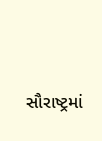સૌરાષ્ટ્રમાં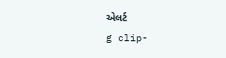એલર્ટ
g clip-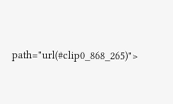path="url(#clip0_868_265)">